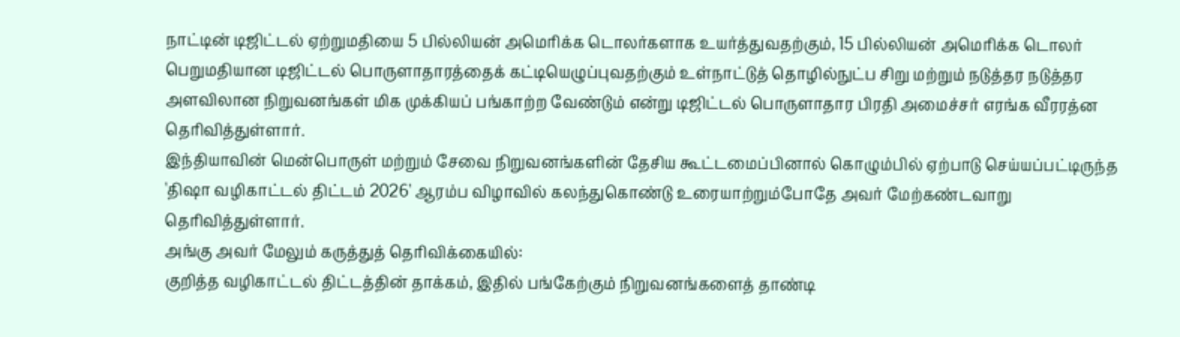நாட்டின் டிஜிட்டல் ஏற்றுமதியை 5 பில்லியன் அமெரிக்க டொலர்களாக உயர்த்துவதற்கும், 15 பில்லியன் அமெரிக்க டொலர் பெறுமதியான டிஜிட்டல் பொருளாதாரத்தைக் கட்டியெழுப்புவதற்கும் உள்நாட்டுத் தொழில்நுட்ப சிறு மற்றும் நடுத்தர நடுத்தர அளவிலான நிறுவனங்கள் மிக முக்கியப் பங்காற்ற வேண்டும் என்று டிஜிட்டல் பொருளாதார பிரதி அமைச்சர் எரங்க வீரரத்ன தெரிவித்துள்ளார்.
இந்தியாவின் மென்பொருள் மற்றும் சேவை நிறுவனங்களின் தேசிய கூட்டமைப்பினால் கொழும்பில் ஏற்பாடு செய்யப்பட்டிருந்த 'திஷா வழிகாட்டல் திட்டம் 2026' ஆரம்ப விழாவில் கலந்துகொண்டு உரையாற்றும்போதே அவர் மேற்கண்டவாறு தெரிவித்துள்ளார்.
அங்கு அவர் மேலும் கருத்துத் தெரிவிக்கையில்:
குறித்த வழிகாட்டல் திட்டத்தின் தாக்கம், இதில் பங்கேற்கும் நிறுவனங்களைத் தாண்டி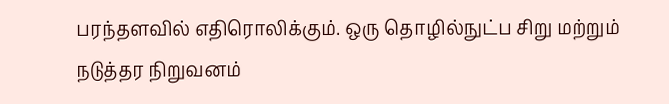பரந்தளவில் எதிரொலிக்கும். ஒரு தொழில்நுட்ப சிறு மற்றும் நடுத்தர நிறுவனம்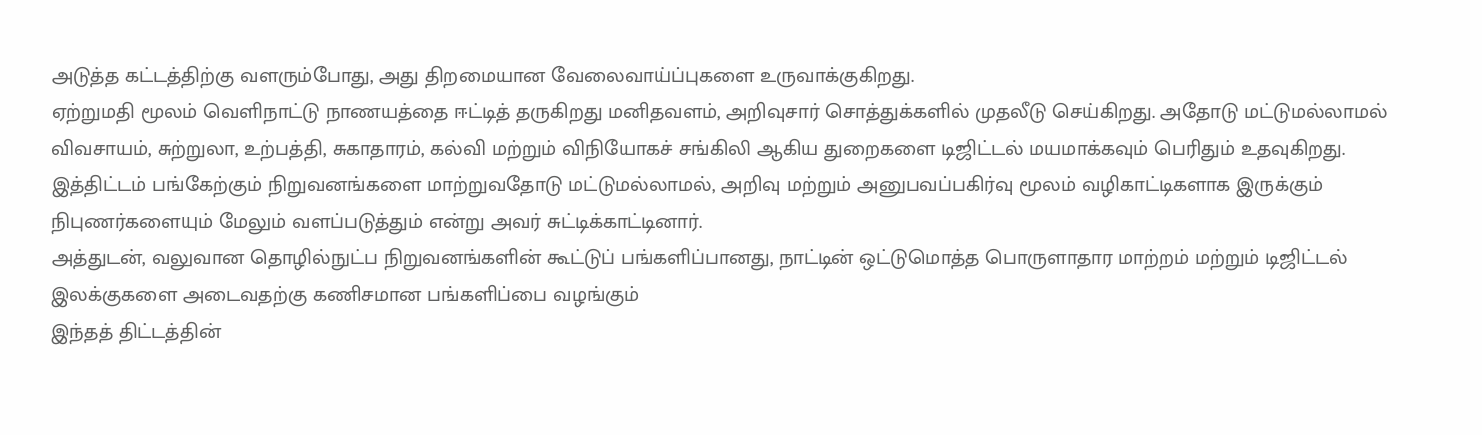அடுத்த கட்டத்திற்கு வளரும்போது, அது திறமையான வேலைவாய்ப்புகளை உருவாக்குகிறது.
ஏற்றுமதி மூலம் வெளிநாட்டு நாணயத்தை ஈட்டித் தருகிறது மனிதவளம், அறிவுசார் சொத்துக்களில் முதலீடு செய்கிறது. அதோடு மட்டுமல்லாமல் விவசாயம், சுற்றுலா, உற்பத்தி, சுகாதாரம், கல்வி மற்றும் விநியோகச் சங்கிலி ஆகிய துறைகளை டிஜிட்டல் மயமாக்கவும் பெரிதும் உதவுகிறது.
இத்திட்டம் பங்கேற்கும் நிறுவனங்களை மாற்றுவதோடு மட்டுமல்லாமல், அறிவு மற்றும் அனுபவப்பகிர்வு மூலம் வழிகாட்டிகளாக இருக்கும் நிபுணர்களையும் மேலும் வளப்படுத்தும் என்று அவர் சுட்டிக்காட்டினார்.
அத்துடன், வலுவான தொழில்நுட்ப நிறுவனங்களின் கூட்டுப் பங்களிப்பானது, நாட்டின் ஒட்டுமொத்த பொருளாதார மாற்றம் மற்றும் டிஜிட்டல் இலக்குகளை அடைவதற்கு கணிசமான பங்களிப்பை வழங்கும்
இந்தத் திட்டத்தின்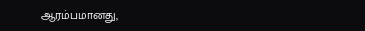ஆரம்பமானது,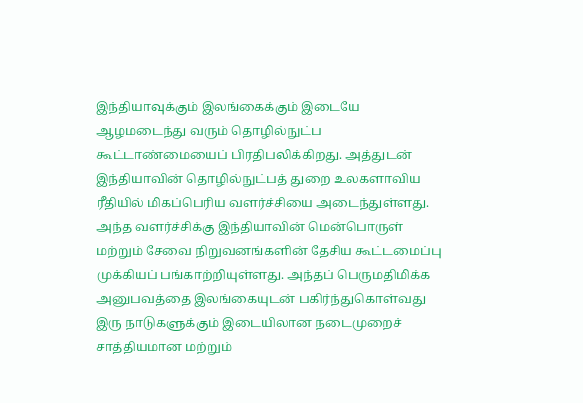இந்தியாவுக்கும் இலங்கைக்கும் இடையே ஆழமடைந்து வரும் தொழில்நுட்ப கூட்டாண்மையைப் பிரதிபலிக்கிறது. அத்துடன் இந்தியாவின் தொழில்நுட்பத் துறை உலகளாவிய ரீதியில் மிகப்பெரிய வளர்ச்சியை அடைந்துள்ளது.
அந்த வளர்ச்சிக்கு இந்தியாவின் மென்பொருள் மற்றும் சேவை நிறுவனங்களின் தேசிய கூட்டமைப்பு முக்கியப் பங்காற்றியுள்ளது. அந்தப் பெருமதிமிக்க அனுபவத்தை இலங்கையுடன் பகிர்ந்துகொள்வது இரு நாடுகளுக்கும் இடையிலான நடைமுறைச் சாத்தியமான மற்றும்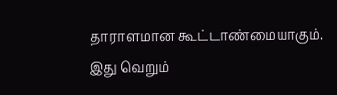தாராளமான கூட்டாண்மையாகும்.
இது வெறும்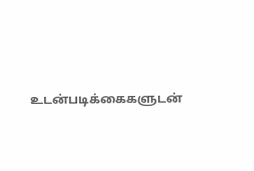உடன்படிக்கைகளுடன்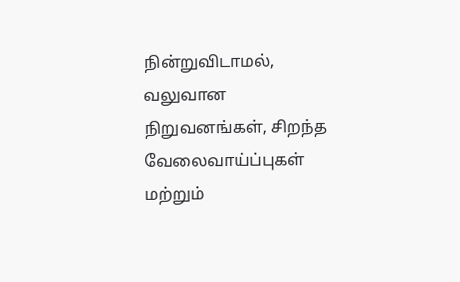நின்றுவிடாமல், வலுவான நிறுவனங்கள், சிறந்த வேலைவாய்ப்புகள் மற்றும்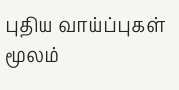புதிய வாய்ப்புகள் மூலம்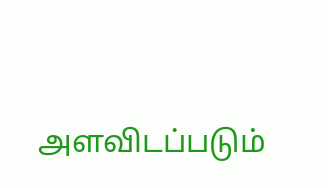அளவிடப்படும்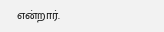என்றார்.